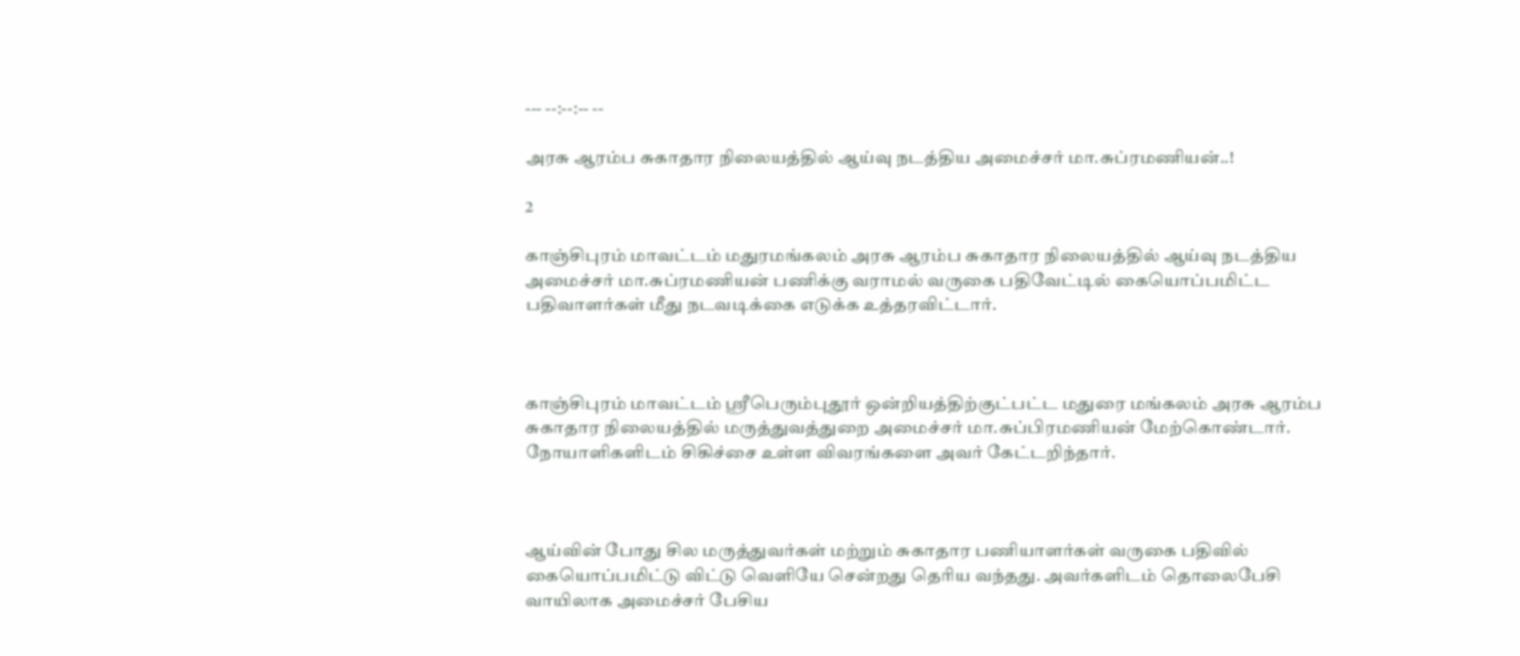--- --:--:-- --

அரசு ஆரம்ப சுகாதார நிலையத்தில் ஆய்வு நடத்திய அமைச்சர் மா.சுப்ரமணியன்..!

2

காஞ்சிபுரம் மாவட்டம் மதுரமங்கலம் அரசு ஆரம்ப சுகாதார நிலையத்தில் ஆய்வு நடத்திய அமைச்சர் மா.சுப்ரமணியன் பணிக்கு வராமல் வருகை பதிவேட்டில் கையொப்பமிட்ட பதிவாளர்கள் மீது நடவடிக்கை எடுக்க உத்தரவிட்டார்.



காஞ்சிபுரம் மாவட்டம் ஸ்ரீபெரும்புதூர் ஒன்றியத்திற்குட்பட்ட மதுரை மங்கலம் அரசு ஆரம்ப சுகாதார நிலையத்தில் மருத்துவத்துறை அமைச்சர் மா.சுப்பிரமணியன் மேற்கொண்டார். நோயாளிகளிடம் சிகிச்சை உள்ள விவரங்களை அவர் கேட்டறிந்தார்.



ஆய்வின் போது சில மருத்துவர்கள் மற்றும் சுகாதார பணியாளர்கள் வருகை பதிவில் கையொப்பமிட்டு விட்டு வெளியே சென்றது தெரிய வந்தது. அவர்களிடம் தொலைபேசி வாயிலாக அமைச்சர் பேசிய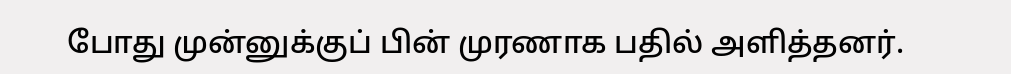போது முன்னுக்குப் பின் முரணாக பதில் அளித்தனர்.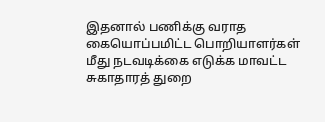இதனால் பணிக்கு வராத கையொப்பமிட்ட பொறியாளர்கள் மீது நடவடிக்கை எடுக்க மாவட்ட சுகாதாரத் துறை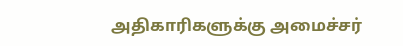அதிகாரிகளுக்கு அமைச்சர்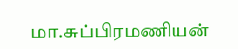மா.சுப்பிரமணியன்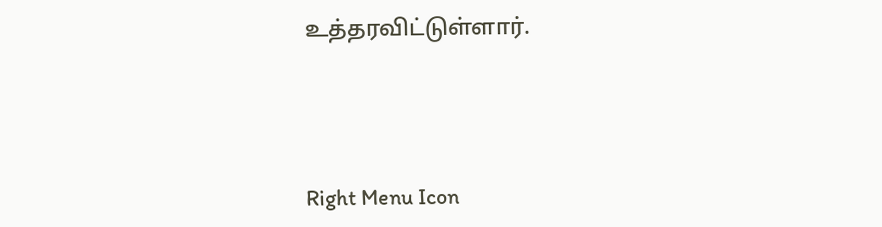உத்தரவிட்டுள்ளார்.





Right Menu Icon